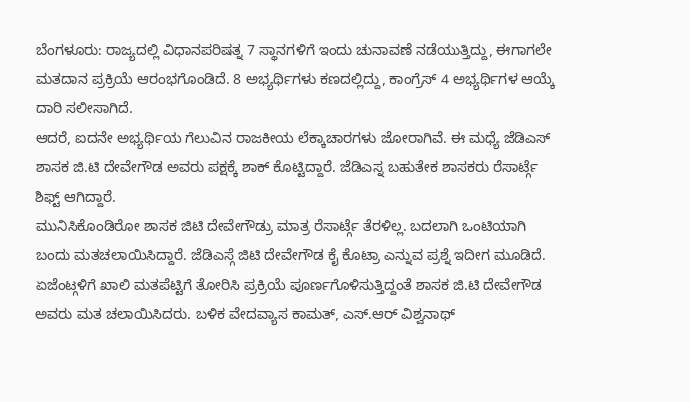ಬೆಂಗಳೂರು: ರಾಜ್ಯದಲ್ಲಿ ವಿಧಾನಪರಿಷತ್ನ 7 ಸ್ಥಾನಗಳಿಗೆ ಇಂದು ಚುನಾವಣೆ ನಡೆಯುತ್ತಿದ್ದು, ಈಗಾಗಲೇ ಮತದಾನ ಪ್ರಕ್ರಿಯೆ ಆರಂಭಗೊಂಡಿದೆ. 8 ಅಭ್ಯರ್ಥಿಗಳು ಕಣದಲ್ಲಿದ್ದು, ಕಾಂಗ್ರೆಸ್ 4 ಅಭ್ಯರ್ಥಿಗಳ ಆಯ್ಕೆ ದಾರಿ ಸಲೀಸಾಗಿದೆ.
ಆದರೆ, ಐದನೇ ಅಭ್ಯರ್ಥಿಯ ಗೆಲುವಿನ ರಾಜಕೀಯ ಲೆಕ್ಕಾಚಾರಗಳು ಜೋರಾಗಿವೆ. ಈ ಮಧ್ಯೆ ಜೆಡಿಎಸ್ ಶಾಸಕ ಜಿ.ಟಿ ದೇವೇಗೌಡ ಅವರು ಪಕ್ಷಕ್ಕೆ ಶಾಕ್ ಕೊಟ್ಟಿದ್ದಾರೆ. ಜೆಡಿಎಸ್ನ ಬಹುತೇಕ ಶಾಸಕರು ರೆಸಾರ್ಟ್ಗೆ ಶಿಫ್ಟ್ ಆಗಿದ್ದಾರೆ.
ಮುನಿಸಿಕೊಂಡಿರೋ ಶಾಸಕ ಜಿಟಿ ದೇವೇಗೌಡ್ರು ಮಾತ್ರ ರೆಸಾರ್ಟ್ಗೆ ತೆರಳಿಲ್ಲ. ಬದಲಾಗಿ ಒಂಟಿಯಾಗಿ ಬಂದು ಮತಚಲಾಯಿಸಿದ್ದಾರೆ. ಜೆಡಿಎಸ್ಗೆ ಜಿಟಿ ದೇವೇಗೌಡ ಕೈ ಕೊಟ್ರಾ ಎನ್ನುವ ಪ್ರಶ್ನೆ ಇದೀಗ ಮೂಡಿದೆ.
ಏಜೆಂಟ್ಗಳಿಗೆ ಖಾಲಿ ಮತಪೆಟ್ಟಿಗೆ ತೋರಿಸಿ ಪ್ರಕ್ರಿಯೆ ಪೂರ್ಣಗೊಳಿಸುತ್ತಿದ್ದಂತೆ ಶಾಸಕ ಜಿ.ಟಿ ದೇವೇಗೌಡ ಅವರು ಮತ ಚಲಾಯಿಸಿದರು. ಬಳಿಕ ವೇದವ್ಯಾಸ ಕಾಮತ್, ಎಸ್.ಆರ್ ವಿಶ್ವನಾಥ್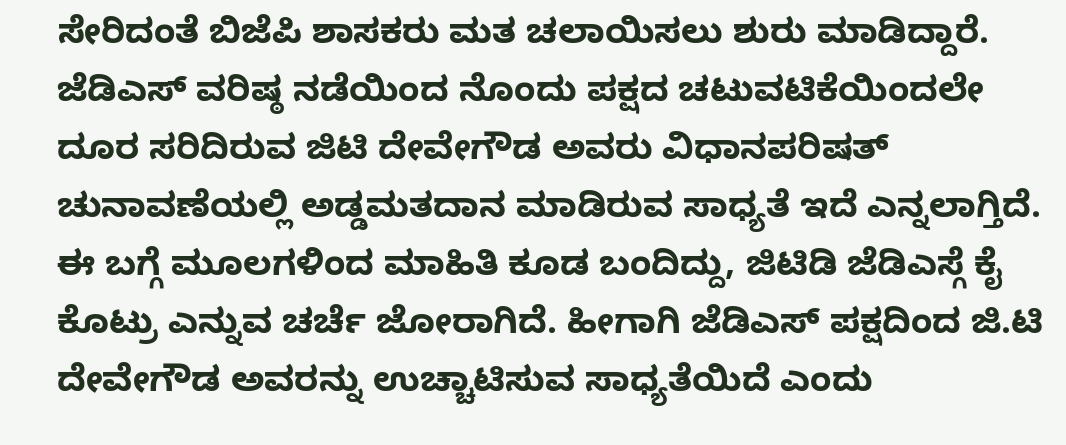ಸೇರಿದಂತೆ ಬಿಜೆಪಿ ಶಾಸಕರು ಮತ ಚಲಾಯಿಸಲು ಶುರು ಮಾಡಿದ್ದಾರೆ.
ಜೆಡಿಎಸ್ ವರಿಷ್ಠ ನಡೆಯಿಂದ ನೊಂದು ಪಕ್ಷದ ಚಟುವಟಿಕೆಯಿಂದಲೇ ದೂರ ಸರಿದಿರುವ ಜಿಟಿ ದೇವೇಗೌಡ ಅವರು ವಿಧಾನಪರಿಷತ್ ಚುನಾವಣೆಯಲ್ಲಿ ಅಡ್ಡಮತದಾನ ಮಾಡಿರುವ ಸಾಧ್ಯತೆ ಇದೆ ಎನ್ನಲಾಗ್ತಿದೆ.
ಈ ಬಗ್ಗೆ ಮೂಲಗಳಿಂದ ಮಾಹಿತಿ ಕೂಡ ಬಂದಿದ್ದು, ಜಿಟಿಡಿ ಜೆಡಿಎಸ್ಗೆ ಕೈ ಕೊಟ್ರು ಎನ್ನುವ ಚರ್ಚೆ ಜೋರಾಗಿದೆ. ಹೀಗಾಗಿ ಜೆಡಿಎಸ್ ಪಕ್ಷದಿಂದ ಜಿ.ಟಿ ದೇವೇಗೌಡ ಅವರನ್ನು ಉಚ್ಚಾಟಿಸುವ ಸಾಧ್ಯತೆಯಿದೆ ಎಂದು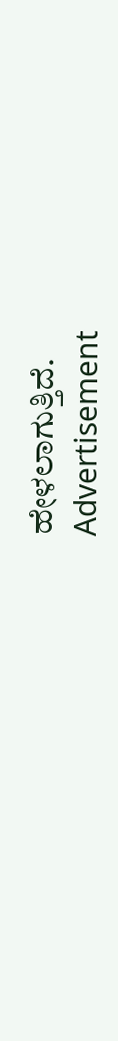ಹೇಳಲಾಗುತ್ತಿದೆ.
Advertisement